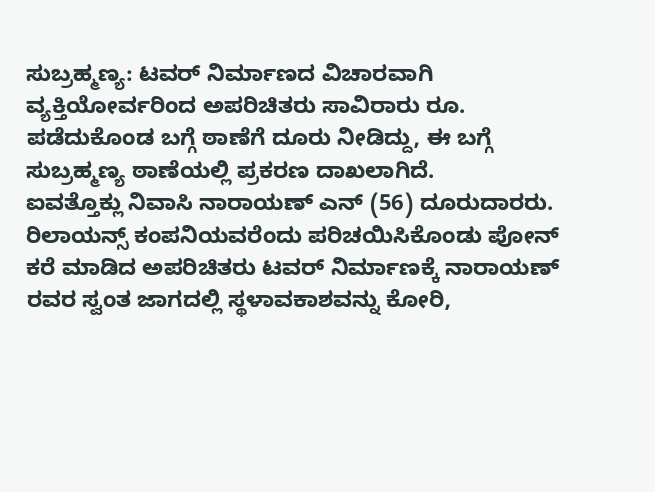ಸುಬ್ರಹ್ಮಣ್ಯ: ಟವರ್ ನಿರ್ಮಾಣದ ವಿಚಾರವಾಗಿ ವ್ಯಕ್ತಿಯೋರ್ವರಿಂದ ಅಪರಿಚಿತರು ಸಾವಿರಾರು ರೂ. ಪಡೆದುಕೊಂಡ ಬಗ್ಗೆ ಠಾಣೆಗೆ ದೂರು ನೀಡಿದ್ದು, ಈ ಬಗ್ಗೆ ಸುಬ್ರಹ್ಮಣ್ಯ ಠಾಣೆಯಲ್ಲಿ ಪ್ರಕರಣ ದಾಖಲಾಗಿದೆ.
ಐವತ್ತೊಕ್ಲು ನಿವಾಸಿ ನಾರಾಯಣ್ ಎನ್ (56) ದೂರುದಾರರು.
ರಿಲಾಯನ್ಸ್ ಕಂಪನಿಯವರೆಂದು ಪರಿಚಯಿಸಿಕೊಂಡು ಪೋನ್ ಕರೆ ಮಾಡಿದ ಅಪರಿಚಿತರು ಟವರ್ ನಿರ್ಮಾಣಕ್ಕೆ ನಾರಾಯಣ್ ರವರ ಸ್ವಂತ ಜಾಗದಲ್ಲಿ ಸ್ಥಳಾವಕಾಶವನ್ನು ಕೋರಿ,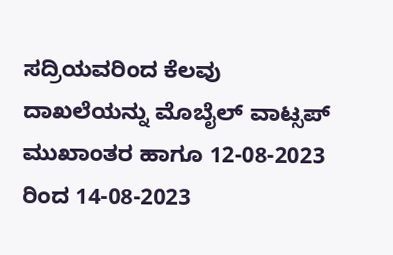ಸದ್ರಿಯವರಿಂದ ಕೆಲವು ದಾಖಲೆಯನ್ನು ಮೊಬೈಲ್ ವಾಟ್ಸಪ್ ಮುಖಾಂತರ ಹಾಗೂ 12-08-2023 ರಿಂದ 14-08-2023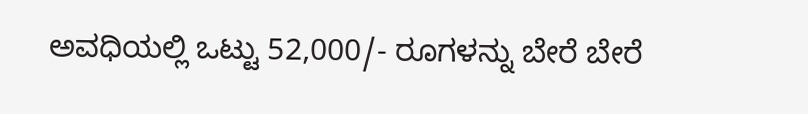ಅವಧಿಯಲ್ಲಿ ಒಟ್ಟು 52,000/- ರೂಗಳನ್ನು ಬೇರೆ ಬೇರೆ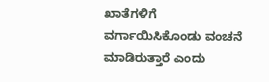ಖಾತೆಗಳಿಗೆ ವರ್ಗಾಯಿಸಿಕೊಂಡು ವಂಚನೆ ಮಾಡಿರುತ್ತಾರೆ ಎಂದು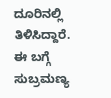ದೂರಿನಲ್ಲಿ ತಿಳಿಸಿದ್ದಾರೆ.
ಈ ಬಗ್ಗೆ ಸುಬ್ರಮಣ್ಯ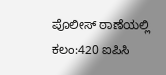ಪೊಲೀಸ್ ಠಾಣೆಯಲ್ಲಿ ಕಲಂ:420 ಐಪಿಸಿ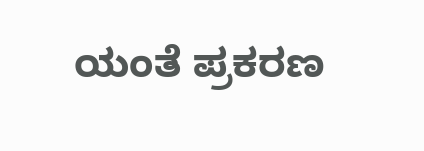ಯಂತೆ ಪ್ರಕರಣ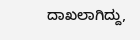ದಾಖಲಾಗಿದ್ದು,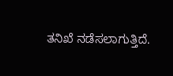ತನಿಖೆ ನಡೆಸಲಾಗುತ್ತಿದೆ.